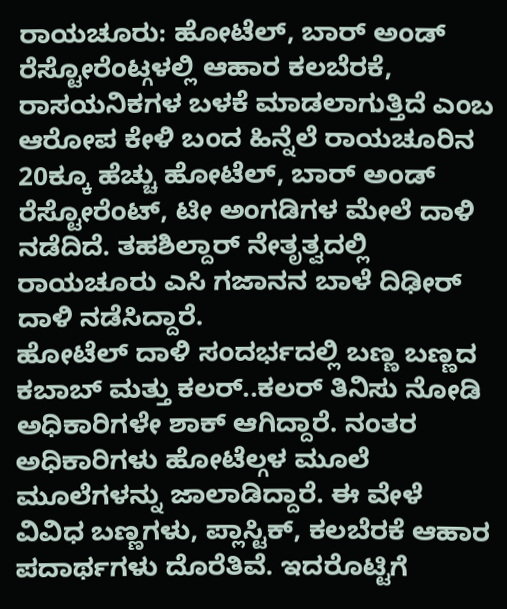ರಾಯಚೂರು: ಹೋಟೆಲ್, ಬಾರ್ ಅಂಡ್ ರೆಸ್ಟೋರೆಂಟ್ಗಳಲ್ಲಿ ಆಹಾರ ಕಲಬೆರಕೆ, ರಾಸಯನಿಕಗಳ ಬಳಕೆ ಮಾಡಲಾಗುತ್ತಿದೆ ಎಂಬ ಆರೋಪ ಕೇಳಿ ಬಂದ ಹಿನ್ನೆಲೆ ರಾಯಚೂರಿನ 20ಕ್ಕೂ ಹೆಚ್ಚು ಹೋಟೆಲ್, ಬಾರ್ ಅಂಡ್ ರೆಸ್ಟೋರೆಂಟ್, ಟೀ ಅಂಗಡಿಗಳ ಮೇಲೆ ದಾಳಿ ನಡೆದಿದೆ. ತಹಶಿಲ್ದಾರ್ ನೇತೃತ್ವದಲ್ಲಿ ರಾಯಚೂರು ಎಸಿ ಗಜಾನನ ಬಾಳೆ ದಿಢೀರ್ ದಾಳಿ ನಡೆಸಿದ್ದಾರೆ.
ಹೋಟೆಲ್ ದಾಳಿ ಸಂದರ್ಭದಲ್ಲಿ ಬಣ್ಣ ಬಣ್ಣದ ಕಬಾಬ್ ಮತ್ತು ಕಲರ್..ಕಲರ್ ತಿನಿಸು ನೋಡಿ ಅಧಿಕಾರಿಗಳೇ ಶಾಕ್ ಆಗಿದ್ದಾರೆ. ನಂತರ ಅಧಿಕಾರಿಗಳು ಹೋಟೆಲ್ಗಳ ಮೂಲೆ ಮೂಲೆಗಳನ್ನು ಜಾಲಾಡಿದ್ದಾರೆ. ಈ ವೇಳೆ ವಿವಿಧ ಬಣ್ಣಗಳು, ಪ್ಲಾಸ್ಟಿಕ್, ಕಲಬೆರಕೆ ಆಹಾರ ಪದಾರ್ಥಗಳು ದೊರೆತಿವೆ. ಇದರೊಟ್ಟಿಗೆ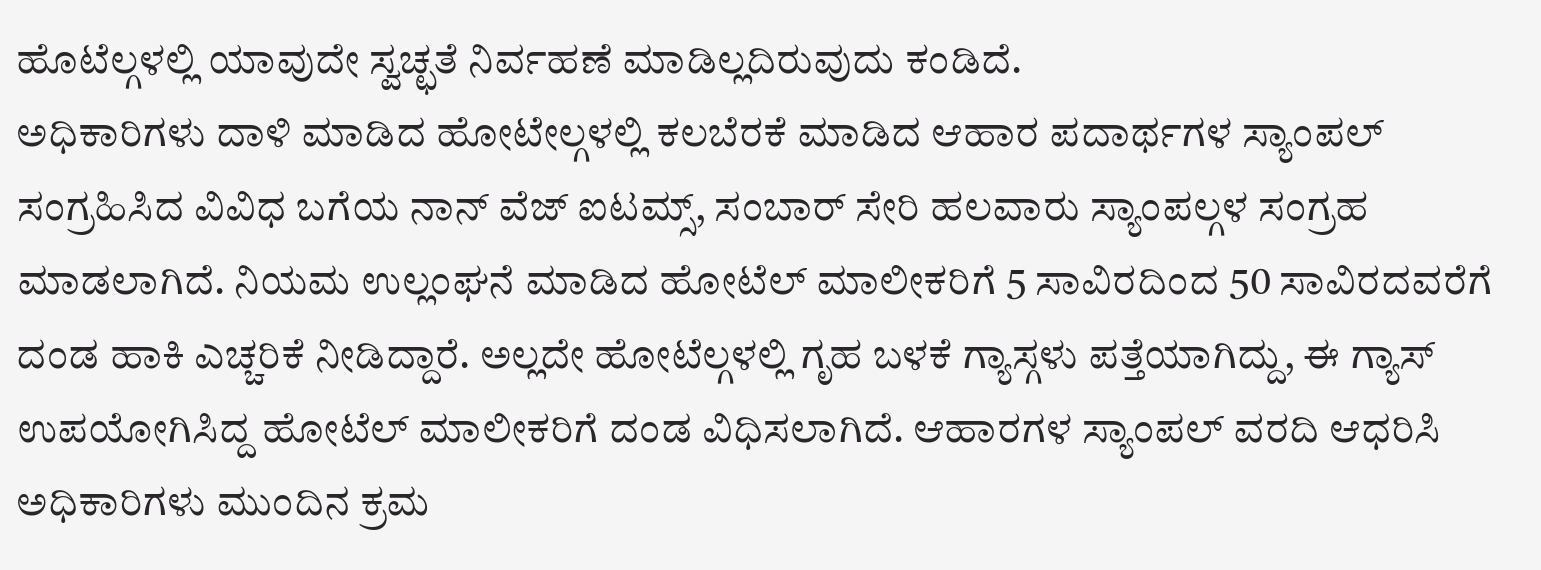ಹೊಟೆಲ್ಗಳಲ್ಲಿ ಯಾವುದೇ ಸ್ವಚ್ಛತೆ ನಿರ್ವಹಣೆ ಮಾಡಿಲ್ಲದಿರುವುದು ಕಂಡಿದೆ.
ಅಧಿಕಾರಿಗಳು ದಾಳಿ ಮಾಡಿದ ಹೋಟೇಲ್ಗಳಲ್ಲಿ ಕಲಬೆರಕೆ ಮಾಡಿದ ಆಹಾರ ಪದಾರ್ಥಗಳ ಸ್ಯಾಂಪಲ್ ಸಂಗ್ರಹಿಸಿದ ವಿವಿಧ ಬಗೆಯ ನಾನ್ ವೆಜ್ ಐಟಮ್ಸ್, ಸಂಬಾರ್ ಸೇರಿ ಹಲವಾರು ಸ್ಯಾಂಪಲ್ಗಳ ಸಂಗ್ರಹ ಮಾಡಲಾಗಿದೆ. ನಿಯಮ ಉಲ್ಲಂಘನೆ ಮಾಡಿದ ಹೋಟೆಲ್ ಮಾಲೀಕರಿಗೆ 5 ಸಾವಿರದಿಂದ 50 ಸಾವಿರದವರೆಗೆ ದಂಡ ಹಾಕಿ ಎಚ್ಚರಿಕೆ ನೀಡಿದ್ದಾರೆ. ಅಲ್ಲದೇ ಹೋಟೆಲ್ಗಳಲ್ಲಿ ಗೃಹ ಬಳಕೆ ಗ್ಯಾಸ್ಗಳು ಪತ್ತೆಯಾಗಿದ್ದು, ಈ ಗ್ಯಾಸ್ ಉಪಯೋಗಿಸಿದ್ದ ಹೋಟೆಲ್ ಮಾಲೀಕರಿಗೆ ದಂಡ ವಿಧಿಸಲಾಗಿದೆ. ಆಹಾರಗಳ ಸ್ಯಾಂಪಲ್ ವರದಿ ಆಧರಿಸಿ ಅಧಿಕಾರಿಗಳು ಮುಂದಿನ ಕ್ರಮ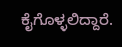ಕೈಗೊಳ್ಳಲಿದ್ದಾರೆ.